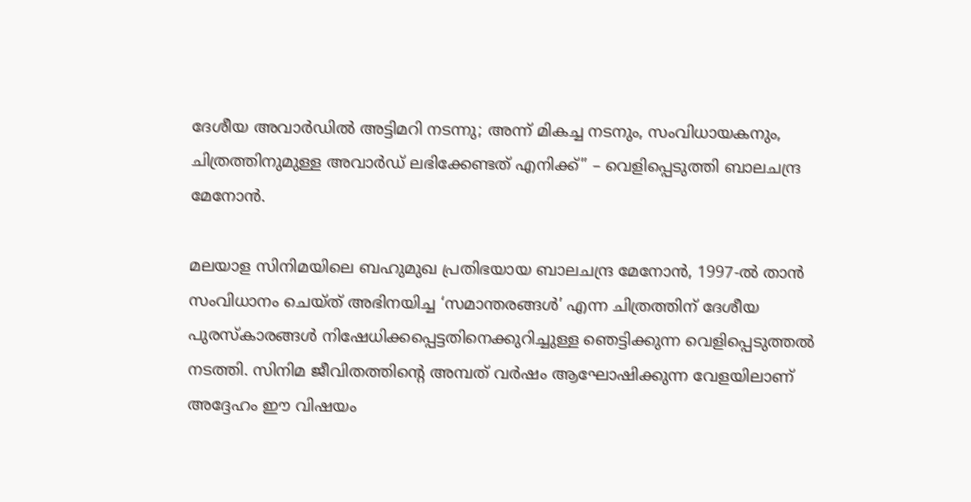ദേശീയ അവാർഡിൽ അട്ടിമറി നടന്നു; അന്ന് മികച്ച നടനും, സംവിധായകനും, ചിത്രത്തിനുമുള്ള അവാർഡ് ലഭിക്കേണ്ടത് എനിക്ക്” – വെളിപ്പെടുത്തി ബാലചന്ദ്ര മേനോൻ.

മലയാള സിനിമയിലെ ബഹുമുഖ പ്രതിഭയായ ബാലചന്ദ്ര മേനോൻ, 1997-ൽ താൻ സംവിധാനം ചെയ്ത് അഭിനയിച്ച ‘സമാന്തരങ്ങൾ’ എന്ന ചിത്രത്തിന് ദേശീയ പുരസ്‌കാരങ്ങൾ നിഷേധിക്കപ്പെട്ടതിനെക്കുറിച്ചുള്ള ഞെട്ടിക്കുന്ന വെളിപ്പെടുത്തൽ നടത്തി. സിനിമ ജീവിതത്തിന്റെ അമ്പത് വർഷം ആഘോഷിക്കുന്ന വേളയിലാണ് അദ്ദേഹം ഈ വിഷയം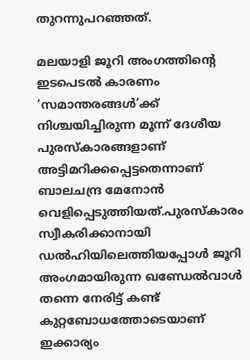തുറന്നുപറഞ്ഞത്.

മലയാളി ജൂറി അംഗത്തിന്റെ ഇടപെടൽ കാരണം ‘സമാന്തരങ്ങൾ’ക്ക് നിശ്ചയിച്ചിരുന്ന മൂന്ന് ദേശീയ പുരസ്‌കാരങ്ങളാണ് അട്ടിമറിക്കപ്പെട്ടതെന്നാണ് ബാലചന്ദ്ര മേനോൻ വെളിപ്പെടുത്തിയത്.പുരസ്‌കാരം സ്വീകരിക്കാനായി ഡൽഹിയിലെത്തിയപ്പോൾ ജൂറി അംഗമായിരുന്ന ഖണ്ഡേൽവാൾ തന്നെ നേരിട്ട് കണ്ട് കുറ്റബോധത്തോടെയാണ് ഇക്കാര്യം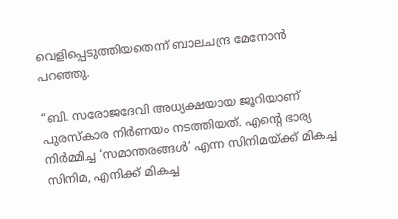വെളിപ്പെടുത്തിയതെന്ന് ബാലചന്ദ്ര മേനോൻ പറഞ്ഞു.

“ബി. സരോജദേവി അധ്യക്ഷയായ ജൂറിയാണ് പുരസ്‌കാര നിർണയം നടത്തിയത്. എന്റെ ഭാര്യ നിർമ്മിച്ച ‘സമാന്തരങ്ങൾ’ എന്ന സിനിമയ്ക്ക് മികച്ച സിനിമ, എനിക്ക് മികച്ച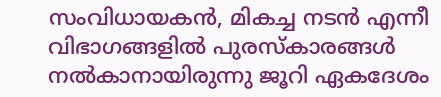സംവിധായകൻ, മികച്ച നടൻ എന്നീ വിഭാഗങ്ങളിൽ പുരസ്‌കാരങ്ങൾ നൽകാനായിരുന്നു ജൂറി ഏകദേശം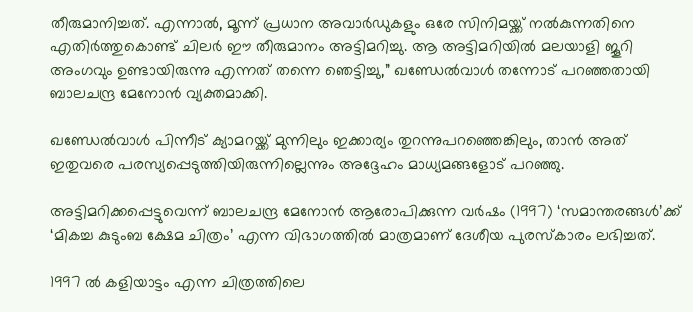തീരുമാനിച്ചത്. എന്നാൽ, മൂന്ന് പ്രധാന അവാർഡുകളും ഒരേ സിനിമയ്ക്ക് നൽകുന്നതിനെ എതിർത്തുകൊണ്ട് ചിലർ ഈ തീരുമാനം അട്ടിമറിച്ചു. ആ അട്ടിമറിയിൽ മലയാളി ജൂറി അംഗവും ഉണ്ടായിരുന്നു എന്നത് തന്നെ ഞെട്ടിച്ചു,” ഖണ്ഡേൽവാൾ തന്നോട് പറഞ്ഞതായി ബാലചന്ദ്ര മേനോൻ വ്യക്തമാക്കി.

ഖണ്ഡേൽവാൾ പിന്നീട് ക്യാമറയ്ക്ക് മുന്നിലും ഇക്കാര്യം തുറന്നുപറഞ്ഞെങ്കിലും, താൻ അത് ഇതുവരെ പരസ്യപ്പെടുത്തിയിരുന്നില്ലെന്നും അദ്ദേഹം മാധ്യമങ്ങളോട് പറഞ്ഞു.

അട്ടിമറിക്കപ്പെട്ടുവെന്ന് ബാലചന്ദ്ര മേനോൻ ആരോപിക്കുന്ന വർഷം (1997) ‘സമാന്തരങ്ങൾ’ക്ക് ‘മികച്ച കുടുംബ ക്ഷേമ ചിത്രം’ എന്ന വിഭാഗത്തിൽ മാത്രമാണ് ദേശീയ പുരസ്‌കാരം ലഭിച്ചത്.

1997 ൽ കളിയാട്ടം എന്ന ചിത്രത്തിലെ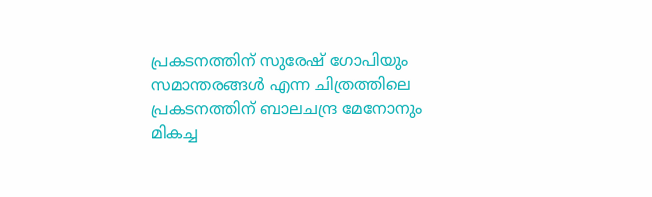പ്രകടനത്തിന് സുരേഷ് ഗോപിയും സമാന്തരങ്ങൾ എന്ന ചിത്രത്തിലെ പ്രകടനത്തിന് ബാലചന്ദ്ര മേനോനും മികച്ച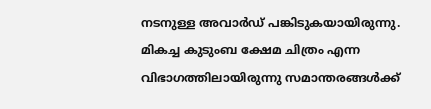നടനുള്ള അവാർഡ് പങ്കിടുകയായിരുന്നു. മികച്ച കുടുംബ ക്ഷേമ ചിത്രം എന്ന വിഭാഗത്തിലായിരുന്നു സമാന്തരങ്ങൾക്ക്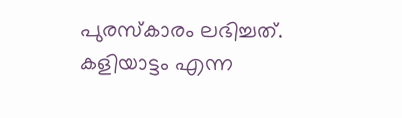പുരസ്കാരം ലഭിച്ചത്. കളിയാട്ടം എന്ന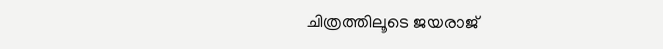ചിത്രത്തിലൂടെ ജയരാജ്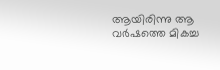ആയിരിന്നു ആ വർഷത്തെ മികച്ച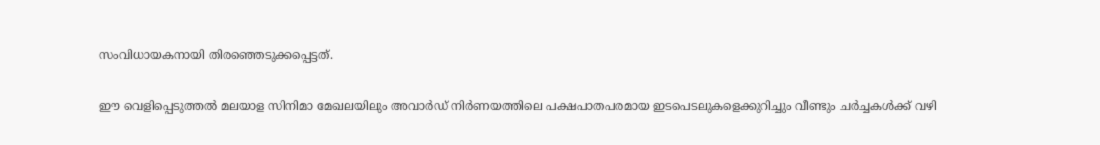സംവിധായകനായി തിരഞ്ഞെടുക്കപ്പെട്ടത്.

ഈ വെളിപ്പെടുത്തൽ മലയാള സിനിമാ മേഖലയിലും അവാർഡ് നിർണയത്തിലെ പക്ഷപാതപരമായ ഇടപെടലുകളെക്കുറിച്ചും വീണ്ടും ചർച്ചകൾക്ക് വഴി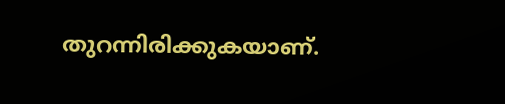തുറന്നിരിക്കുകയാണ്.